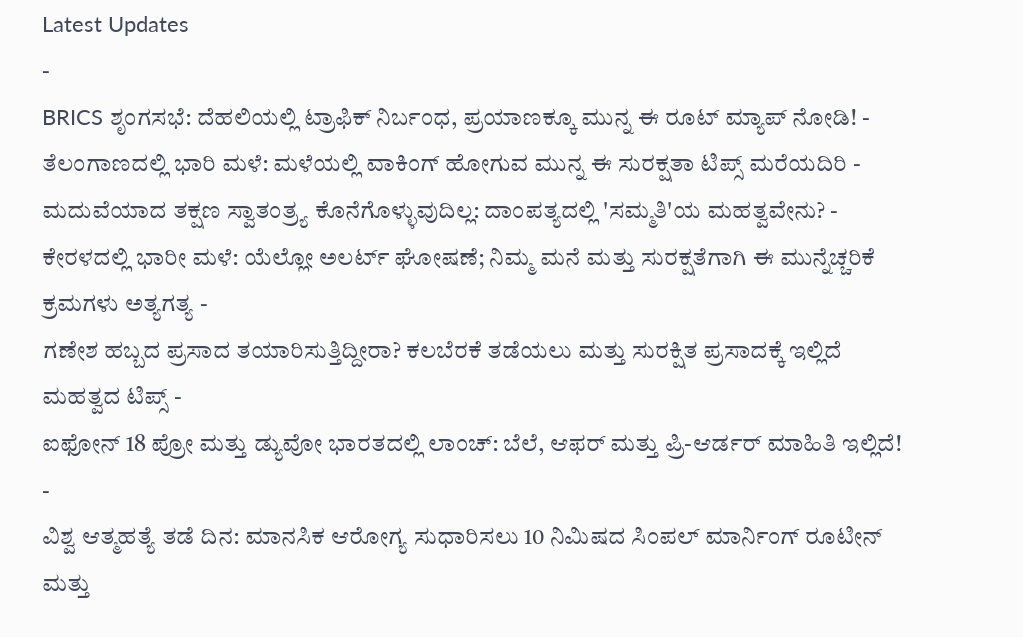Latest Updates
-
BRICS ಶೃಂಗಸಭೆ: ದೆಹಲಿಯಲ್ಲಿ ಟ್ರಾಫಿಕ್ ನಿರ್ಬಂಧ, ಪ್ರಯಾಣಕ್ಕೂ ಮುನ್ನ ಈ ರೂಟ್ ಮ್ಯಾಪ್ ನೋಡಿ! -
ತೆಲಂಗಾಣದಲ್ಲಿ ಭಾರಿ ಮಳೆ: ಮಳೆಯಲ್ಲಿ ವಾಕಿಂಗ್ ಹೋಗುವ ಮುನ್ನ ಈ ಸುರಕ್ಷತಾ ಟಿಪ್ಸ್ ಮರೆಯದಿರಿ -
ಮದುವೆಯಾದ ತಕ್ಷಣ ಸ್ವಾತಂತ್ರ್ಯ ಕೊನೆಗೊಳ್ಳುವುದಿಲ್ಲ: ದಾಂಪತ್ಯದಲ್ಲಿ 'ಸಮ್ಮತಿ'ಯ ಮಹತ್ವವೇನು? -
ಕೇರಳದಲ್ಲಿ ಭಾರೀ ಮಳೆ: ಯೆಲ್ಲೋ ಅಲರ್ಟ್ ಘೋಷಣೆ; ನಿಮ್ಮ ಮನೆ ಮತ್ತು ಸುರಕ್ಷತೆಗಾಗಿ ಈ ಮುನ್ನೆಚ್ಚರಿಕೆ ಕ್ರಮಗಳು ಅತ್ಯಗತ್ಯ -
ಗಣೇಶ ಹಬ್ಬದ ಪ್ರಸಾದ ತಯಾರಿಸುತ್ತಿದ್ದೀರಾ? ಕಲಬೆರಕೆ ತಡೆಯಲು ಮತ್ತು ಸುರಕ್ಷಿತ ಪ್ರಸಾದಕ್ಕೆ ಇಲ್ಲಿದೆ ಮಹತ್ವದ ಟಿಪ್ಸ್ -
ಐಫೋನ್ 18 ಪ್ರೋ ಮತ್ತು ಡ್ಯುವೋ ಭಾರತದಲ್ಲಿ ಲಾಂಚ್: ಬೆಲೆ, ಆಫರ್ ಮತ್ತು ಪ್ರಿ-ಆರ್ಡರ್ ಮಾಹಿತಿ ಇಲ್ಲಿದೆ! -
ವಿಶ್ವ ಆತ್ಮಹತ್ಯೆ ತಡೆ ದಿನ: ಮಾನಸಿಕ ಆರೋಗ್ಯ ಸುಧಾರಿಸಲು 10 ನಿಮಿಷದ ಸಿಂಪಲ್ ಮಾರ್ನಿಂಗ್ ರೂಟೀನ್ ಮತ್ತು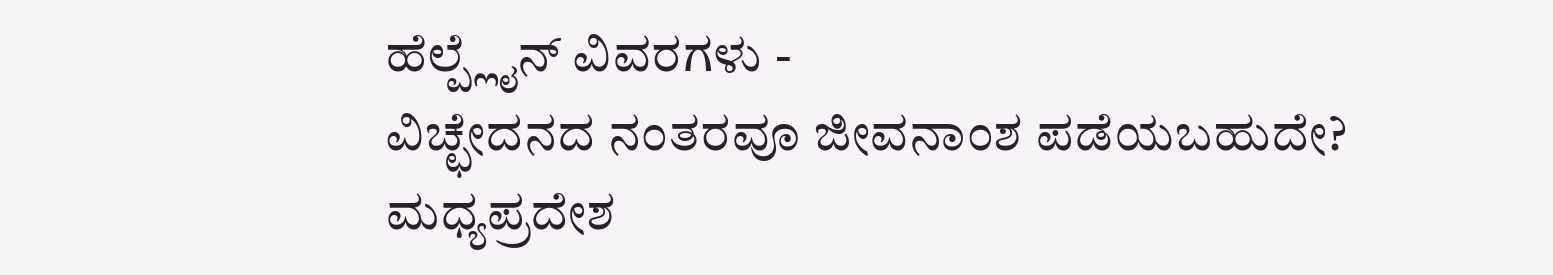ಹೆಲ್ಪ್ಲೈನ್ ವಿವರಗಳು -
ವಿಚ್ಛೇದನದ ನಂತರವೂ ಜೀವನಾಂಶ ಪಡೆಯಬಹುದೇ? ಮಧ್ಯಪ್ರದೇಶ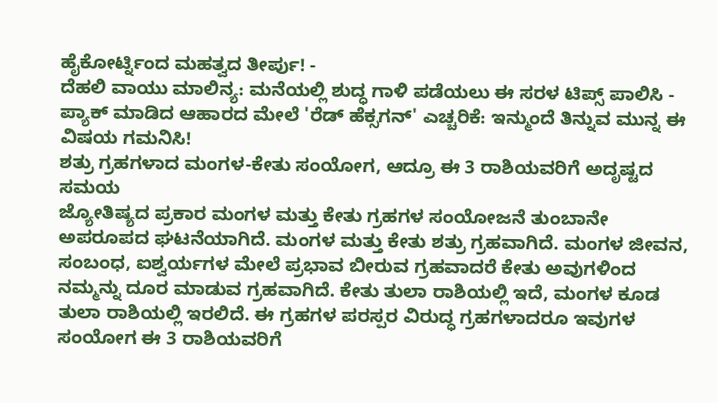ಹೈಕೋರ್ಟ್ನಿಂದ ಮಹತ್ವದ ತೀರ್ಪು! -
ದೆಹಲಿ ವಾಯು ಮಾಲಿನ್ಯ: ಮನೆಯಲ್ಲಿ ಶುದ್ಧ ಗಾಳಿ ಪಡೆಯಲು ಈ ಸರಳ ಟಿಪ್ಸ್ ಪಾಲಿಸಿ -
ಪ್ಯಾಕ್ ಮಾಡಿದ ಆಹಾರದ ಮೇಲೆ 'ರೆಡ್ ಹೆಕ್ಸಗನ್' ಎಚ್ಚರಿಕೆ: ಇನ್ಮುಂದೆ ತಿನ್ನುವ ಮುನ್ನ ಈ ವಿಷಯ ಗಮನಿಸಿ!
ಶತ್ರು ಗ್ರಹಗಳಾದ ಮಂಗಳ-ಕೇತು ಸಂಯೋಗ, ಆದ್ರೂ ಈ 3 ರಾಶಿಯವರಿಗೆ ಅದೃಷ್ಟದ ಸಮಯ
ಜ್ಯೋತಿಷ್ಯದ ಪ್ರಕಾರ ಮಂಗಳ ಮತ್ತು ಕೇತು ಗ್ರಹಗಳ ಸಂಯೋಜನೆ ತುಂಬಾನೇ ಅಪರೂಪದ ಘಟನೆಯಾಗಿದೆ. ಮಂಗಳ ಮತ್ತು ಕೇತು ಶತ್ರು ಗ್ರಹವಾಗಿದೆ. ಮಂಗಳ ಜೀವನ, ಸಂಬಂಧ, ಐಶ್ವರ್ಯಗಳ ಮೇಲೆ ಪ್ರಭಾವ ಬೀರುವ ಗ್ರಹವಾದರೆ ಕೇತು ಅವುಗಳಿಂದ ನಮ್ಮನ್ನು ದೂರ ಮಾಡುವ ಗ್ರಹವಾಗಿದೆ. ಕೇತು ತುಲಾ ರಾಶಿಯಲ್ಲಿ ಇದೆ, ಮಂಗಳ ಕೂಡ ತುಲಾ ರಾಶಿಯಲ್ಲಿ ಇರಲಿದೆ. ಈ ಗ್ರಹಗಳ ಪರಸ್ಪರ ವಿರುದ್ಧ ಗ್ರಹಗಳಾದರೂ ಇವುಗಳ ಸಂಯೋಗ ಈ 3 ರಾಶಿಯವರಿಗೆ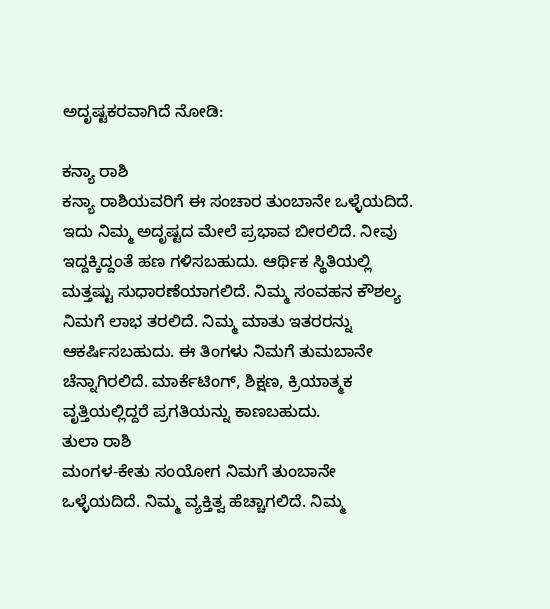ಅದೃಷ್ಟಕರವಾಗಿದೆ ನೋಡಿ:

ಕನ್ಯಾ ರಾಶಿ
ಕನ್ಯಾ ರಾಶಿಯವರಿಗೆ ಈ ಸಂಚಾರ ತುಂಬಾನೇ ಒಳ್ಳೆಯದಿದೆ. ಇದು ನಿಮ್ಮ ಅದೃಷ್ಟದ ಮೇಲೆ ಪ್ರಭಾವ ಬೀರಲಿದೆ. ನೀವು ಇದ್ದಕ್ಕಿದ್ದಂತೆ ಹಣ ಗಳಿಸಬಹುದು. ಆರ್ಥಿಕ ಸ್ಥಿತಿಯಲ್ಲಿ ಮತ್ತಷ್ಟು ಸುಧಾರಣೆಯಾಗಲಿದೆ. ನಿಮ್ಮ ಸಂವಹನ ಕೌಶಲ್ಯ ನಿಮಗೆ ಲಾಭ ತರಲಿದೆ. ನಿಮ್ಮ ಮಾತು ಇತರರನ್ನು ಆಕರ್ಷಿಸಬಹುದು. ಈ ತಿಂಗಳು ನಿಮಗೆ ತುಮಬಾನೇ ಚೆನ್ನಾಗಿರಲಿದೆ. ಮಾರ್ಕೆಟಿಂಗ್, ಶಿಕ್ಷಣ, ಕ್ರಿಯಾತ್ಮಕ ವೃತ್ತಿಯಲ್ಲಿದ್ದರೆ ಪ್ರಗತಿಯನ್ನು ಕಾಣಬಹುದು.
ತುಲಾ ರಾಶಿ
ಮಂಗಳ-ಕೇತು ಸಂಯೋಗ ನಿಮಗೆ ತುಂಬಾನೇ ಒಳ್ಳೆಯದಿದೆ. ನಿಮ್ಮ ವ್ಯಕ್ತಿತ್ವ ಹೆಚ್ಚಾಗಲಿದೆ. ನಿಮ್ಮ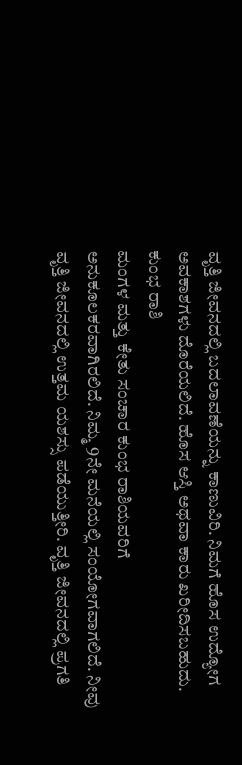ವೃತ್ತಿ ಜೀವನದಲ್ಲಿ ಬದಲಾವಣೆಯನ್ನು ಕಾಣುವಿರಿ. ನಿಮಗೆ ಹೊಸ ಉದ್ಯೋಗ ಅವಕಾಶಗಳು ದೊರೆಯಲಿದೆ. ಹೊಸ ಆಸ್ತಿ ಅಥವಾ ಕಾರು ಖರೀದಿಸಬಹುದು.
ಕುಂಭ ರಾಶಿ
ಮಂಗಳ ಮತ್ತು ಕೇತು ಸಂಚಾರ ಕುಂಭ ರಾಶಿಯವರಿಗೆ ಅನುಕೂಲಕರವಾಗಿರಲಿದೆ. ನಿಮ್ಮ 9ನೇ ಮನೆಯಲ್ಲಿ ಸಂಯೋಗವಾಗಲಿದೆ. ನೀವು ವೃತ್ತಿ ಜೀವನದಲ್ಲಿ ಉತ್ತಮ ಯಶಸ್ಸು ಪಡೆಯುತ್ತೀರಿ. ವೃತ್ತಿ ಜೀವನದಲ್ಲಿ ಪ್ರಗತಿ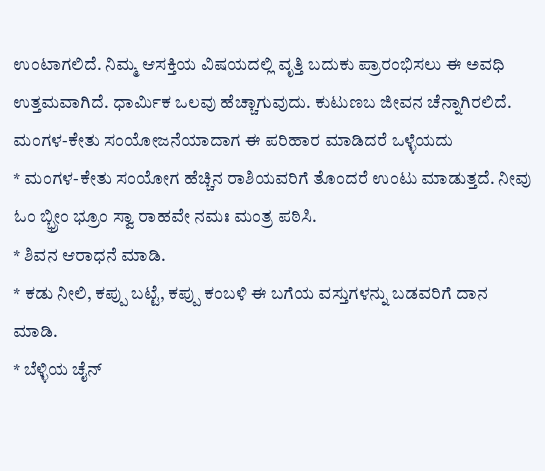ಉಂಟಾಗಲಿದೆ. ನಿಮ್ಮ ಆಸಕ್ತಿಯ ವಿಷಯದಲ್ಲಿ ವೃತ್ತಿ ಬದುಕು ಪ್ರಾರಂಭಿಸಲು ಈ ಅವಧಿ ಉತ್ತಮವಾಗಿದೆ. ಧಾರ್ಮಿಕ ಒಲವು ಹೆಚ್ಚಾಗುವುದು. ಕುಟುಣಬ ಜೀವನ ಚೆನ್ನಾಗಿರಲಿದೆ.
ಮಂಗಳ-ಕೇತು ಸಂಯೋಜನೆಯಾದಾಗ ಈ ಪರಿಹಾರ ಮಾಡಿದರೆ ಒಳ್ಳೆಯದು
* ಮಂಗಳ-ಕೇತು ಸಂಯೋಗ ಹೆಚ್ಚಿನ ರಾಶಿಯವರಿಗೆ ತೊಂದರೆ ಉಂಟು ಮಾಡುತ್ತದೆ. ನೀವು ಓಂ ಬ್ಭ್ರೀಂ ಭ್ರೂಂ ಸ್ವಾ ರಾಹವೇ ನಮಃ ಮಂತ್ರ ಪಠಿಸಿ.
* ಶಿವನ ಆರಾಧನೆ ಮಾಡಿ.
* ಕಡು ನೀಲಿ, ಕಪ್ಪು ಬಟ್ಟೆ, ಕಪ್ಪು ಕಂಬಳಿ ಈ ಬಗೆಯ ವಸ್ತುಗಳನ್ನು ಬಡವರಿಗೆ ದಾನ ಮಾಡಿ.
* ಬೆಳ್ಳಿಯ ಚೈನ್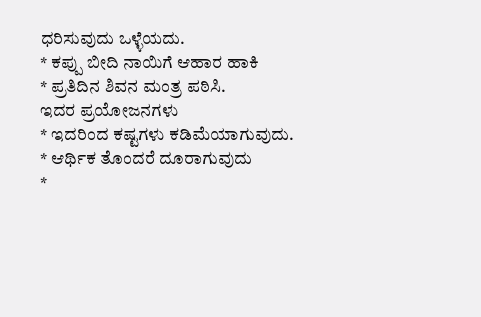ಧರಿಸುವುದು ಒಳ್ಳೆಯದು.
* ಕಪ್ಪು ಬೀದಿ ನಾಯಿಗೆ ಆಹಾರ ಹಾಕಿ
* ಪ್ರತಿದಿನ ಶಿವನ ಮಂತ್ರ ಪಠಿಸಿ.
ಇದರ ಪ್ರಯೋಜನಗಳು
* ಇದರಿಂದ ಕಷ್ಟಗಳು ಕಡಿಮೆಯಾಗುವುದು.
* ಆರ್ಥಿಕ ತೊಂದರೆ ದೂರಾಗುವುದು
*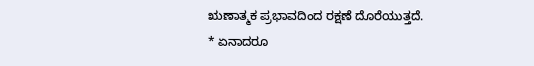ಋಣಾತ್ಮಕ ಪ್ರಭಾವದಿಂದ ರಕ್ಷಣೆ ದೊರೆಯುತ್ತದೆ.
* ಏನಾದರೂ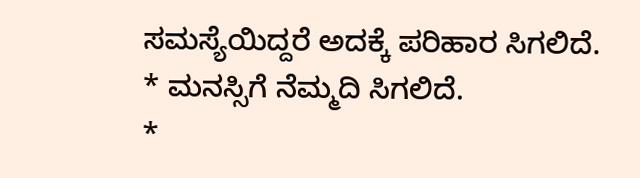ಸಮಸ್ಯೆಯಿದ್ದರೆ ಅದಕ್ಕೆ ಪರಿಹಾರ ಸಿಗಲಿದೆ.
* ಮನಸ್ಸಿಗೆ ನೆಮ್ಮದಿ ಸಿಗಲಿದೆ.
*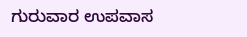ಗುರುವಾರ ಉಪವಾಸ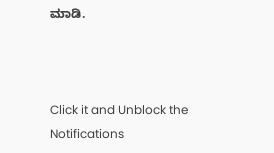ಮಾಡಿ.



Click it and Unblock the Notifications